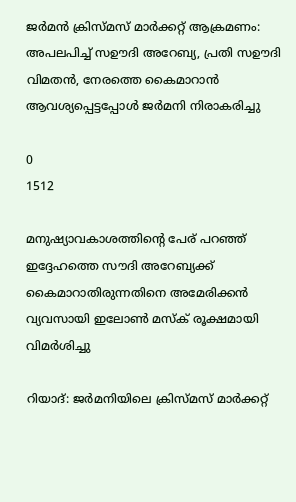ജർമൻ ക്രിസ്മസ് മാർക്കറ്റ് ആക്രമണം: അപലപിച്ച് സഊദി അറേബ്യ, പ്രതി സഊദി വിമതൻ, നേരത്തെ കൈമാറാൻ ആവശ്യപ്പെട്ടപ്പോൾ ജർമനി നിരാകരിച്ചു

0
1512

മനുഷ്യാവകാശത്തിന്റെ പേര് പറഞ്ഞ് ഇദ്ദേഹത്തെ സൗദി അറേബ്യക്ക് കൈമാറാതിരുന്നതിനെ അമേരിക്കന്‍ വ്യവസായി ഇലോണ്‍ മസ്‌ക് രൂക്ഷമായി വിമര്‍ശിച്ചു

റിയാദ്: ജർമനിയിലെ ക്രിസ്മസ് മാർക്കറ്റ്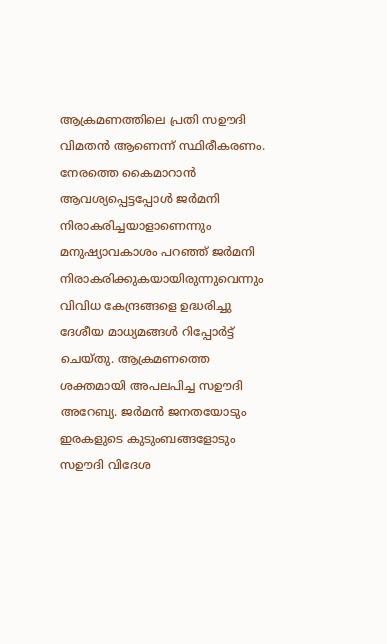ആക്രമണത്തിലെ പ്രതി സഊദി വിമതൻ ആണെന്ന് സ്ഥിരീകരണം. നേരത്തെ കൈമാറാൻ ആവശ്യപ്പെട്ടപ്പോൾ ജർമനി നിരാകരിച്ചയാളാണെന്നും മനുഷ്യാവകാശം പറഞ്ഞ് ജര്‍മനി നിരാകരിക്കുകയായിരുന്നുവെന്നും വിവിധ കേന്ദ്രങ്ങളെ ഉദ്ധരിച്ചു ദേശീയ മാധ്യമങ്ങൾ റിപ്പോർട്ട് ചെയ്തു. ആക്രമണത്തെ ശക്തമായി അപലപിച്ച സഊദി അറേബ്യ. ജര്‍മന്‍ ജനതയോടും ഇരകളുടെ കുടുംബങ്ങളോടും സഊദി വിദേശ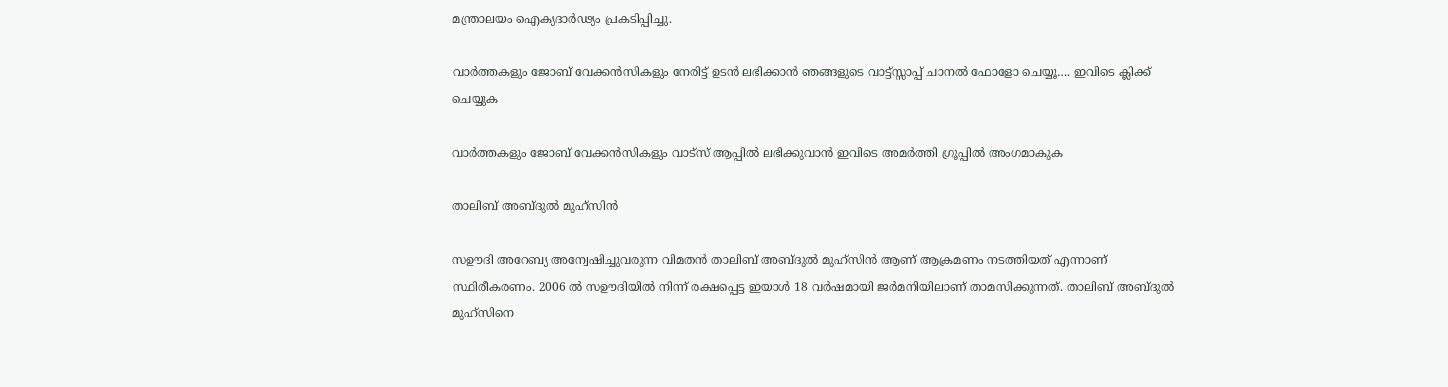മന്ത്രാലയം ഐക്യദാര്‍ഢ്യം പ്രകടിപ്പിച്ചു.

വാർത്തകളും ജോബ് വേക്കൻസികളും നേരിട്ട് ഉടൻ ലഭിക്കാൻ ഞങ്ങളുടെ വാട്ട്സ്സാപ്പ് ചാനൽ ഫോളോ ചെയ്യൂ…. ഇവിടെ ക്ലിക്ക് ചെയ്യുക

വാർത്തകളും ജോബ് വേക്കൻസികളും വാട്സ് ആപ്പിൽ ലഭിക്കുവാൻ ഇവിടെ അമർത്തി ഗ്രൂപ്പിൽ അംഗമാകുക

താലിബ് അബ്ദുല്‍ മുഹ്‌സിന്‍

സഊദി അറേബ്യ അന്വേഷിച്ചുവരുന്ന വിമതന്‍ താലിബ് അബ്ദുല്‍ മുഹ്‌സിന്‍ ആണ് ആക്രമണം നടത്തിയത് എന്നാണ് സ്ഥിരീകരണം. 2006 ല്‍ സഊദിയില്‍ നിന്ന് രക്ഷപ്പെട്ട ഇയാള്‍ 18 വര്‍ഷമായി ജര്‍മനിയിലാണ് താമസിക്കുന്നത്. താലിബ് അബ്ദുല്‍ മുഹ്‌സിനെ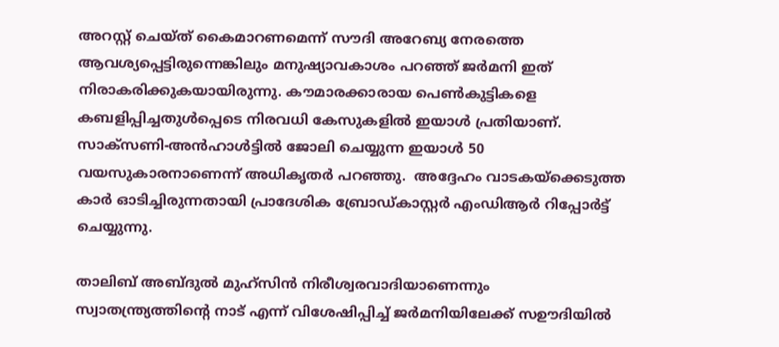അറസ്റ്റ് ചെയ്ത് കൈമാറണമെന്ന് സൗദി അറേബ്യ നേരത്തെ ആവശ്യപ്പെട്ടിരുന്നെങ്കിലും മനുഷ്യാവകാശം പറഞ്ഞ് ജര്‍മനി ഇത് നിരാകരിക്കുകയായിരുന്നു. കൗമാരക്കാരായ പെണ്‍കുട്ടികളെ കബളിപ്പിച്ചതുള്‍പ്പെടെ നിരവധി കേസുകളില്‍ ഇയാള്‍ പ്രതിയാണ്. സാക്‌സണി-അൻഹാൾട്ടിൽ ജോലി ചെയ്യുന്ന ഇയാൾ 50 വയസുകാരനാണെന്ന് അധികൃതർ പറഞ്ഞു.  അദ്ദേഹം വാടകയ്‌ക്കെടുത്ത കാർ ഓടിച്ചിരുന്നതായി പ്രാദേശിക ബ്രോഡ്‌കാസ്റ്റർ എംഡിആർ റിപ്പോർട്ട് ചെയ്യുന്നു.

താലിബ് അബ്ദുല്‍ മുഹ്‌സിന്‍ നിരീശ്വരവാദിയാണെന്നും സ്വാതന്ത്ര്യത്തിന്റെ നാട് എന്ന് വിശേഷിപ്പിച്ച് ജര്‍മനിയിലേക്ക് സഊദിയില്‍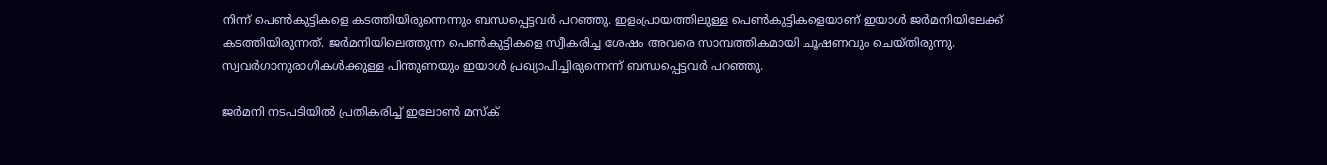നിന്ന് പെണ്‍കുട്ടികളെ കടത്തിയിരുന്നെന്നും ബന്ധപ്പെട്ടവര്‍ പറഞ്ഞു. ഇളംപ്രായത്തിലുള്ള പെണ്‍കുട്ടികളെയാണ് ഇയാള്‍ ജര്‍മനിയിലേക്ക് കടത്തിയിരുന്നത്. ജര്‍മനിയിലെത്തുന്ന പെണ്‍കുട്ടികളെ സ്വീകരിച്ച ശേഷം അവരെ സാമ്പത്തികമായി ചൂഷണവും ചെയ്തിരുന്നു. സ്വവര്‍ഗാനുരാഗികള്‍ക്കുള്ള പിന്തുണയും ഇയാള്‍ പ്രഖ്യാപിച്ചിരുന്നെന്ന് ബന്ധപ്പെട്ടവര്‍ പറഞ്ഞു.

ജർമനി നടപടിയിൽ പ്രതികരിച്ച് ഇലോൺ മസ്ക്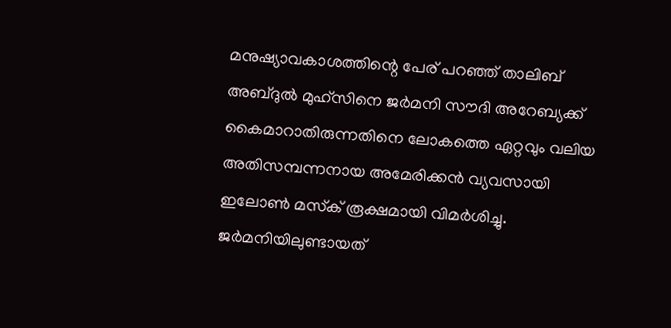മനുഷ്യാവകാശത്തിന്റെ പേര് പറഞ്ഞ് താലിബ് അബ്ദുല്‍ മുഹ്‌സിനെ ജര്‍മനി സൗദി അറേബ്യക്ക് കൈമാറാതിരുന്നതിനെ ലോകത്തെ ഏറ്റവും വലിയ അതിസമ്പന്നനായ അമേരിക്കന്‍ വ്യവസായി ഇലോണ്‍ മസ്‌ക് രൂക്ഷമായി വിമര്‍ശിച്ചു. ജര്‍മനിയിലുണ്ടായത്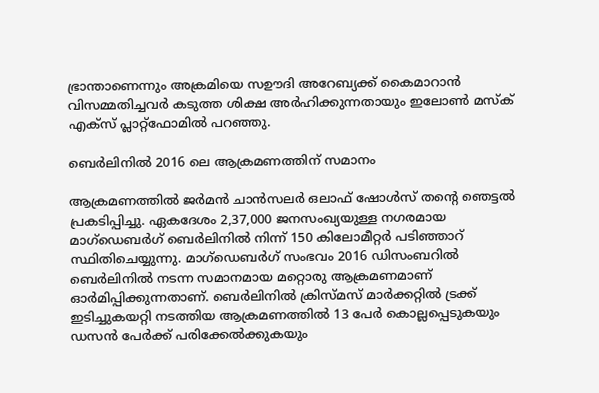ഭ്രാന്താണെന്നും അക്രമിയെ സഊദി അറേബ്യക്ക് കൈമാറാന്‍ വിസമ്മതിച്ചവര്‍ കടുത്ത ശിക്ഷ അര്‍ഹിക്കുന്നതായും ഇലോണ്‍ മസ്‌ക് എക്‌സ് പ്ലാറ്റ്‌ഫോമില്‍ പറഞ്ഞു.

ബെര്‍ലിനിൽ 2016 ലെ ആക്രമണത്തിന് സമാനം

ആക്രമണത്തില്‍ ജര്‍മന്‍ ചാന്‍സലര്‍ ഒലാഫ് ഷോള്‍സ് തന്റെ ഞെട്ടല്‍ പ്രകടിപ്പിച്ചു. ഏകദേശം 2,37,000 ജനസംഖ്യയുള്ള നഗരമായ മാഗ്‌ഡെബര്‍ഗ് ബെര്‍ലിനില്‍ നിന്ന് 150 കിലോമീറ്റര്‍ പടിഞ്ഞാറ് സ്ഥിതിചെയ്യുന്നു. മാഗ്‌ഡെബര്‍ഗ് സംഭവം 2016 ഡിസംബറില്‍ ബെര്‍ലിനില്‍ നടന്ന സമാനമായ മറ്റൊരു ആക്രമണമാണ് ഓര്‍മിപ്പിക്കുന്നതാണ്. ബെര്‍ലിനില്‍ ക്രിസ്മസ് മാര്‍ക്കറ്റില്‍ ട്രക്ക് ഇടിച്ചുകയറ്റി നടത്തിയ ആക്രമണത്തില്‍ 13 പേര്‍ കൊല്ലപ്പെടുകയും ഡസന്‍ പേര്‍ക്ക് പരിക്കേല്‍ക്കുകയും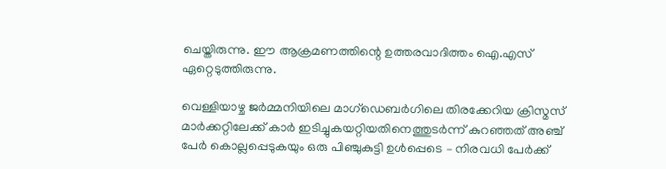ചെയ്തിരുന്നു. ഈ ആക്രമണത്തിന്റെ ഉത്തരവാദിത്തം ഐ.എസ് ഏറ്റെടുത്തിരുന്നു.

വെള്ളിയാഴ്ച ജർമ്മനിയിലെ മാഗ്ഡെബർഗിലെ തിരക്കേറിയ ക്രിസ്മസ് മാർക്കറ്റിലേക്ക് കാർ ഇടിച്ചുകയറ്റിയതിനെത്തുടർന്ന് കുറഞ്ഞത് അഞ്ച് പേർ കൊല്ലപ്പെടുകയും ഒരു പിഞ്ചുകുട്ടി ഉൾപ്പെടെ – നിരവധി പേർക്ക്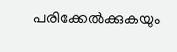പരിക്കേൽക്കുകയും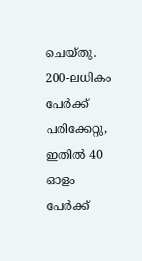ചെയ്തു.  200-ലധികം പേർക്ക് പരിക്കേറ്റു, ഇതിൽ 40 ഓളം പേർക്ക്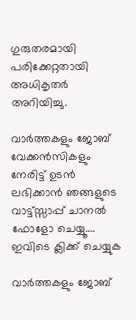ഗുരുതരമായി പരിക്കേറ്റതായി അധികൃതർ അറിയിച്ചു.

വാർത്തകളും ജോബ് വേക്കൻസികളും നേരിട്ട് ഉടൻ ലഭിക്കാൻ ഞങ്ങളുടെ വാട്ട്സ്സാപ്പ് ചാനൽ ഫോളോ ചെയ്യൂ…. ഇവിടെ ക്ലിക്ക് ചെയ്യുക

വാർത്തകളും ജോബ്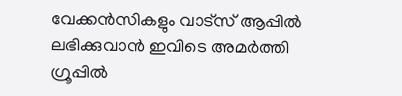വേക്കൻസികളും വാട്സ് ആപ്പിൽ ലഭിക്കുവാൻ ഇവിടെ അമർത്തി ഗ്രൂപ്പിൽ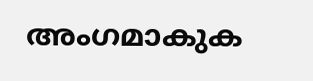അംഗമാകുക